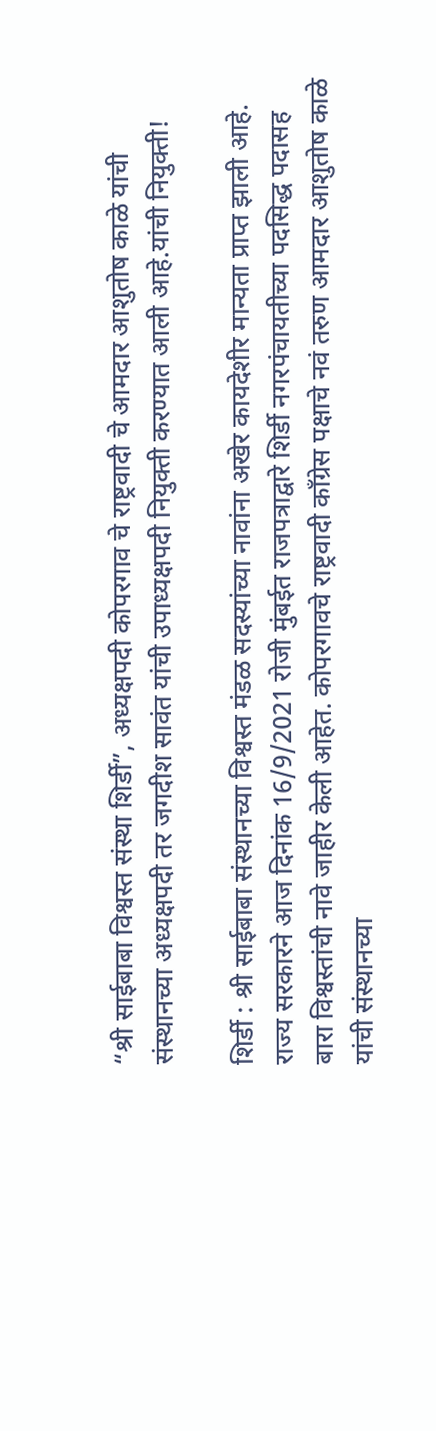“श्री साईबाबा विश्वस्त संस्था शिर्डी”, अध्यक्षपदी कोपरगाव चे राष्ट्रवादी चे आमदार आशुतोष काळे यांची संस्थानच्या अध्यक्षपदी तर जगदीश सावंत यांची उपाध्यक्षपदी नियुक्ती करण्यात आली आहे.यांची नियुक्ती!

शिर्डी : श्री साईबाबा संस्थानच्या विश्वस्त मंडळ सदस्यांच्या नावांना अखेर कायदेशीर मान्यता प्राप्त झाली आहे. राज्य सरकारने आज दिनांक 16/9/2021 रोजी मुंबईत राजपत्राद्वारे शिर्डी नगरपंचायतीच्या पदसिद्ध पदासह बारा विश्वस्तांची नावे जाहीर केली आहेत. कोपरगावचे राष्ट्रवादी काँग्रेस पक्षाचे नवं तरुण आमदार आशुतोष काळे यांची संस्थानच्या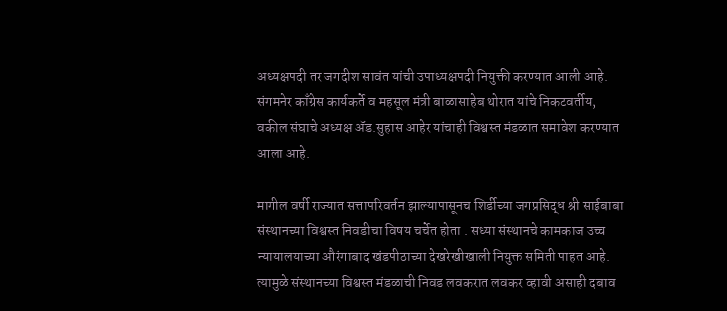अध्यक्षपदी तर जगदीश सावंत यांची उपाध्यक्षपदी नियुक्ती करण्यात आली आहे. संगमनेर काँग्रेस कार्यकर्ते व महसूल मंत्री बाळासाहेब थोरात यांचे निकटवर्तीय, वकील संघाचे अध्यक्ष ॲड.सुहास आहेर यांचाही विश्वस्त मंडळात समावेश करण्यात आला आहे.

मागील वर्षी राज्यात सत्तापरिवर्तन झाल्यापासूनच शिर्डीच्या जगप्रसिद्ध श्री साईबाबा संस्थानच्या विश्वस्त निवडीचा विषय चर्चेत होता . सध्या संस्थानचे कामकाज उच्च न्यायालयाच्या औरंगाबाद खंडपीठाच्या देखरेखीखाली नियुक्त समिती पाहत आहे. त्यामुळे संस्थानच्या विश्वस्त मंडळाची निवड लवकरात लवकर व्हावी असाही दबाव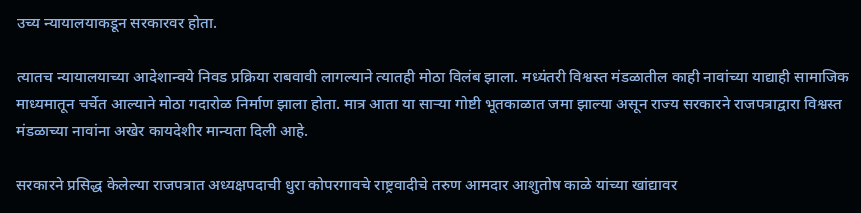उच्य न्यायालयाकडून सरकारवर होता.

त्यातच न्यायालयाच्या आदेशान्वये निवड प्रक्रिया राबवावी लागल्याने त्यातही मोठा विलंब झाला. मध्यंतरी विश्वस्त मंडळातील काही नावांच्या याद्याही सामाजिक माध्यमातून चर्चेत आल्याने मोठा गदारोळ निर्माण झाला होता. मात्र आता या सार्‍या गोष्टी भूतकाळात जमा झाल्या असून राज्य सरकारने राजपत्राद्वारा विश्वस्त मंडळाच्या नावांना अखेर कायदेशीर मान्यता दिली आहे.

सरकारने प्रसिद्ध केलेल्या राजपत्रात अध्यक्षपदाची धुरा कोपरगावचे राष्ट्रवादीचे तरुण आमदार आशुतोष काळे यांच्या खांद्यावर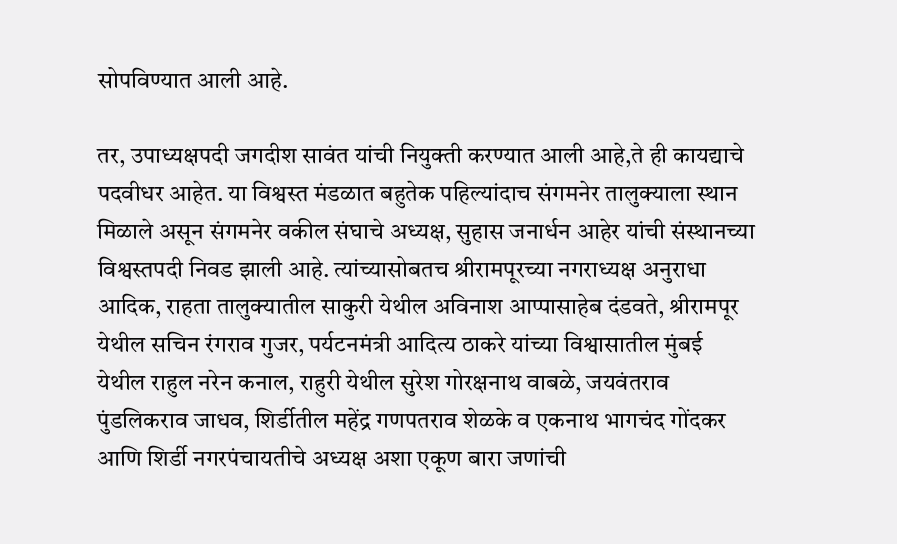सोपविण्यात आली आहे.

तर, उपाध्यक्षपदी जगदीश सावंत यांची नियुक्ती करण्यात आली आहे,ते ही कायद्याचे पदवीधर आहेत. या विश्वस्त मंडळात बहुतेक पहिल्यांदाच संगमनेर तालुक्याला स्थान मिळाले असून संगमनेर वकील संघाचे अध्यक्ष, सुहास जनार्धन आहेर यांची संस्थानच्या विश्वस्तपदी निवड झाली आहे. त्यांच्यासोबतच श्रीरामपूरच्या नगराध्यक्ष अनुराधा आदिक, राहता तालुक्यातील साकुरी येथील अविनाश आप्पासाहेब दंडवते, श्रीरामपूर येथील सचिन रंगराव गुजर, पर्यटनमंत्री आदित्य ठाकरे यांच्या विश्वासातील मुंबई येथील राहुल नरेन कनाल, राहुरी येथील सुरेश गोरक्षनाथ वाबळे, जयवंतराव पुंडलिकराव जाधव, शिर्डीतील महेंद्र गणपतराव शेळके व एकनाथ भागचंद गोंदकर आणि शिर्डी नगरपंचायतीचे अध्यक्ष अशा एकूण बारा जणांची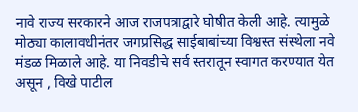नावे राज्य सरकारने आज राजपत्राद्वारे घोषीत केली आहे. त्यामुळे मोठ्या कालावधीनंतर जगप्रसिद्ध साईबाबांच्या विश्वस्त संस्थेला नवे मंडळ मिळाले आहे. या निवडीचे सर्व स्तरातून स्वागत करण्यात येत असून , विखे पाटील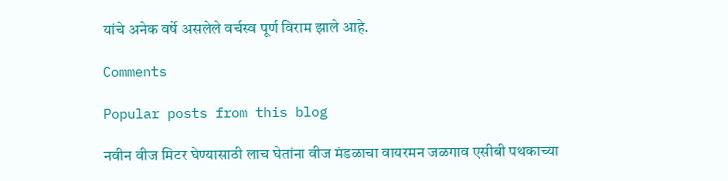यांचे अनेक वर्षे असलेले वर्चस्व पूर्ण विराम झाले आहे.

Comments

Popular posts from this blog

नवीन वीज मिटर घेण्यासाठी लाच घेतांना वीज मंडळाचा वायरमन जळगाव एसीबी पथकाच्या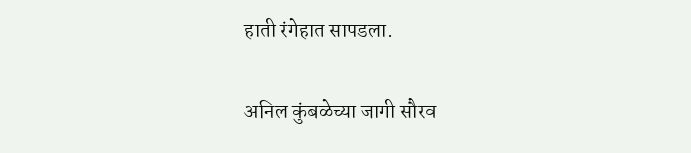हाती रंगेहात सापडला.

अनिल कुंबळेच्या जागी सौरव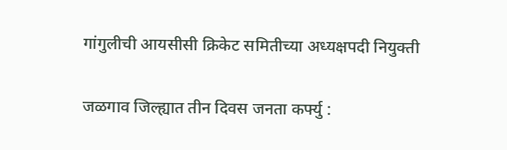गांगुलीची आयसीसी क्रिकेट समितीच्या अध्यक्षपदी नियुक्ती

जळगाव जिल्ह्यात तीन दिवस जनता कर्फ्यु :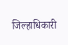जिल्हाधिकारी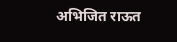अभिजित राऊत